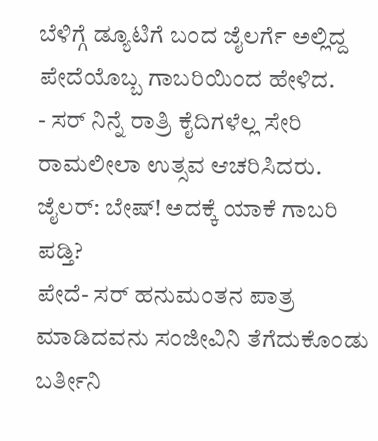ಬೆಳಿಗ್ಗೆ ಡ್ಯೂಟಿಗೆ ಬಂದ ಜೈಲರ್ಗೆ ಅಲ್ಲಿದ್ದ ಪೇದೆಯೊಬ್ಬ ಗಾಬರಿಯಿಂದ ಹೇಳಿದ.
- ಸರ್ ನಿನ್ನೆ ರಾತ್ರಿ ಕೈದಿಗಳೆಲ್ಲ ಸೇರಿ ರಾಮಲೀಲಾ ಉತ್ಸವ ಆಚರಿಸಿದರು.
ಜೈಲರ್: ಬೇಷ್! ಅದಕ್ಕೆ ಯಾಕೆ ಗಾಬರಿ ಪಡ್ತಿ?
ಪೇದೆ- ಸರ್ ಹನುಮಂತನ ಪಾತ್ರ ಮಾಡಿದವನು ಸಂಜೀವಿನಿ ತೆಗೆದುಕೊಂಡು ಬರ್ತೀನಿ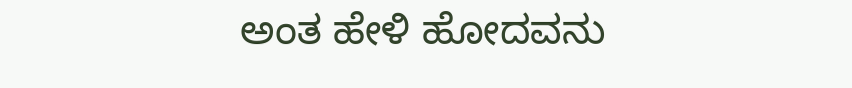ಅಂತ ಹೇಳಿ ಹೋದವನು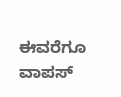ಈವರೆಗೂ ವಾಪಸ್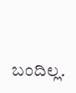ಬಂದಿಲ್ಲ.